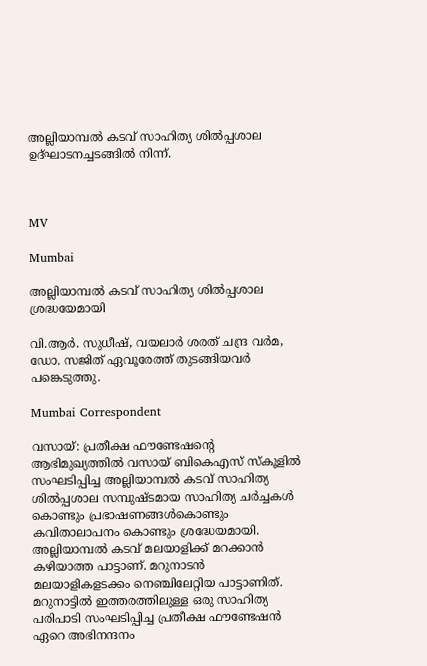അല്ലിയാമ്പൽ കടവ് സാഹിത്യ ശിൽപ്പശാല ഉദ്ഘാടനച്ചടങ്ങിൽ നിന്ന്.



MV

Mumbai

അല്ലിയാമ്പൽ കടവ് സാഹിത്യ ശിൽപ്പശാല ശ്രദ്ധയേമായി

വി.ആർ. സുധീഷ്, വയലാർ ശരത് ചന്ദ്ര വർമ, ഡോ. സജിത് ഏവൂരേത്ത് തുടങ്ങിയവർ പങ്കെടുത്തു.

Mumbai Correspondent

വസായ്: പ്രതീക്ഷ ഫൗണ്ടേഷന്‍റെ ആഭിമുഖ്യത്തിൽ വസായ് ബികെഎസ് സ്കൂളിൽ സംഘടിപ്പിച്ച അല്ലിയാമ്പൽ കടവ് സാഹിത്യ ശിൽപ്പശാല സമ്പുഷ്ടമായ സാഹിത്യ ചർച്ചകൾ കൊണ്ടും പ്രഭാഷണങ്ങൾകൊണ്ടും കവിതാലാപനം കൊണ്ടും ശ്രദ്ധേയമായി. അല്ലിയാമ്പൽ കടവ് മലയാളിക്ക് മറക്കാൻ കഴിയാത്ത പാട്ടാണ്. മറുനാടൻ മലയാളികളടക്കം നെഞ്ചിലേറ്റിയ പാട്ടാണിത്. മറുനാട്ടിൽ ഇത്തരത്തിലുള്ള ഒരു സാഹിത്യ പരിപാടി സംഘടിപ്പിച്ച പ്രതീക്ഷ ഫൗണ്ടേഷൻ ഏറെ അഭിനന്ദനം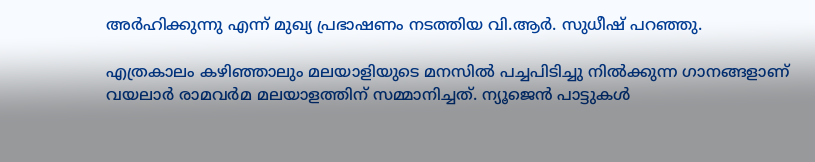അർഹിക്കുന്നു എന്ന് മുഖ്യ പ്രഭാഷണം നടത്തിയ വി.ആർ. സുധീഷ് പറഞ്ഞു.

എത്രകാലം കഴിഞ്ഞാലും മലയാളിയുടെ മനസിൽ പച്ചപിടിച്ചു നിൽക്കുന്ന ഗാനങ്ങളാണ് വയലാർ രാമവർമ മലയാളത്തിന് സമ്മാനിച്ചത്. ന്യൂജെൻ പാട്ടുകൾ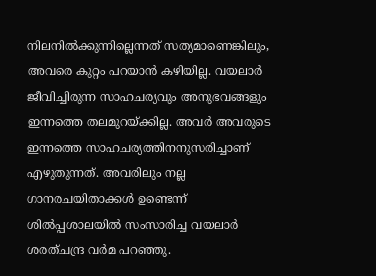നിലനിൽക്കുന്നില്ലെന്നത് സത്യമാണെങ്കിലും, അവരെ കുറ്റം പറയാൻ കഴിയില്ല. വയലാർ ജീവിച്ചിരുന്ന സാഹചര്യവും അനുഭവങ്ങളും ഇന്നത്തെ തലമുറയ്ക്കില്ല. അവർ അവരുടെ ഇന്നത്തെ സാഹചര്യത്തിനനുസരിച്ചാണ് എഴുതുന്നത്. അവരിലും നല്ല ഗാനരചയിതാക്കൾ ഉണ്ടെന്ന് ശിൽപ്പശാലയിൽ സംസാരിച്ച വയലാർ ശരത്ചന്ദ്ര വർമ പറഞ്ഞു.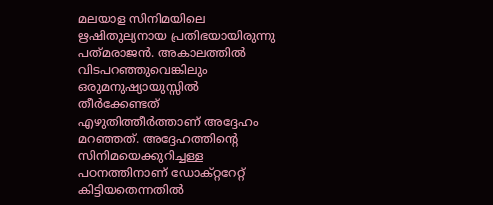മലയാള സിനിമയിലെ ഋഷിതുല്യനായ പ്രതിഭയായിരുന്നു പത്‌മരാജൻ. അകാലത്തിൽ വിടപറഞ്ഞുവെങ്കിലും ഒരുമനുഷ്യായുസ്സിൽ തീർക്കേണ്ടത് എഴുതിത്തീർത്താണ് അദ്ദേഹം മറഞ്ഞത്. അദ്ദേഹത്തിന്‍റെ സിനിമയെക്കുറിച്ചള്ള പഠനത്തിനാണ് ഡോക്റ്ററേറ്റ് കിട്ടിയതെന്നതിൽ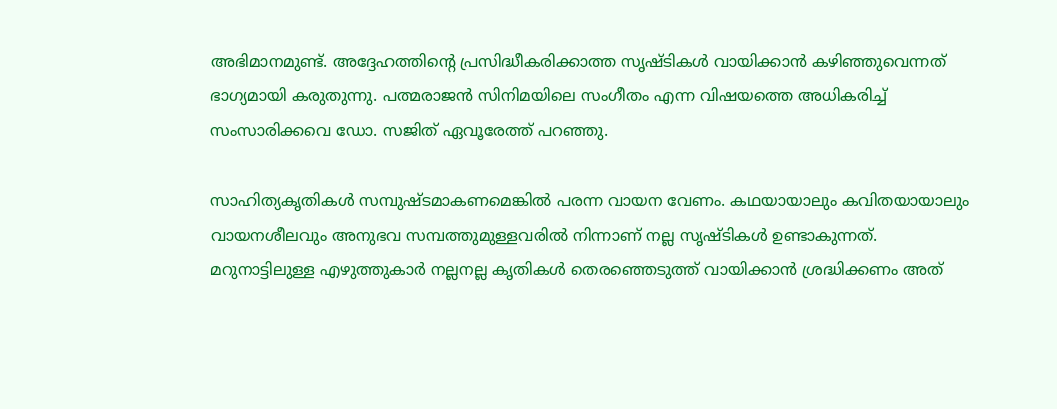അഭിമാനമുണ്ട്. അദ്ദേഹത്തിന്‍റെ പ്രസിദ്ധീകരിക്കാത്ത സൃഷ്ടികൾ വായിക്കാൻ കഴിഞ്ഞുവെന്നത് ഭാഗ്യമായി കരുതുന്നു. പത്മരാജൻ സിനിമയിലെ സംഗീതം എന്ന വിഷയത്തെ അധികരിച്ച് സംസാരിക്കവെ ഡോ. സജിത് ഏവൂരേത്ത് പറഞ്ഞു.

സാഹിത്യകൃതികൾ സമ്പുഷ്ടമാകണമെങ്കിൽ പരന്ന വായന വേണം. കഥയായാലും കവിതയായാലും വായനശീലവും അനുഭവ സമ്പത്തുമുള്ളവരിൽ നിന്നാണ് നല്ല സൃഷ്ടികൾ ഉണ്ടാകുന്നത്. മറുനാട്ടിലുള്ള എഴുത്തുകാർ നല്ലനല്ല കൃതികൾ തെരഞ്ഞെടുത്ത് വായിക്കാൻ ശ്രദ്ധിക്കണം അത്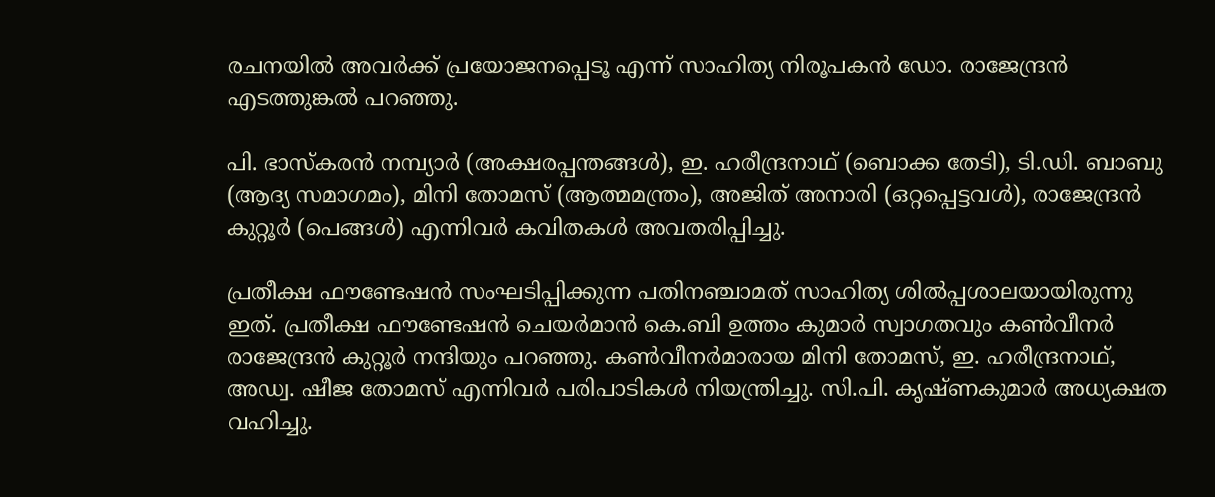രചനയിൽ അവർക്ക് പ്രയോജനപ്പെടൂ എന്ന് സാഹിത്യ നിരൂപകൻ ഡോ. രാജേന്ദ്രൻ എടത്തുങ്കൽ പറഞ്ഞു.

പി. ഭാസ്കരൻ നമ്പ്യാർ (അക്ഷരപ്പന്തങ്ങൾ), ഇ. ഹരീന്ദ്രനാഥ് (ബൊക്ക തേടി), ടി.ഡി. ബാബു (ആദ്യ സമാഗമം), മിനി തോമസ് (ആത്മമന്ത്രം), അജിത് അനാരി (ഒറ്റപ്പെട്ടവൾ), രാജേന്ദ്രൻ കുറ്റൂർ (പെങ്ങൾ) എന്നിവർ കവിതകൾ അവതരിപ്പിച്ചു.

പ്രതീക്ഷ ഫൗണ്ടേഷൻ സംഘടിപ്പിക്കുന്ന പതിനഞ്ചാമത് സാഹിത്യ ശിൽപ്പശാലയായിരുന്നു ഇത്. പ്രതീക്ഷ ഫൗണ്ടേഷൻ ചെയർമാൻ കെ.ബി ഉത്തം കുമാർ സ്വാഗതവും കൺവീനർ രാജേന്ദ്രൻ കുറ്റൂർ നന്ദിയും പറഞ്ഞു. കൺവീനർമാരായ മിനി തോമസ്, ഇ. ഹരീന്ദ്രനാഥ്, അഡ്വ. ഷീജ തോമസ് എന്നിവർ പരിപാടികൾ നിയന്ത്രിച്ചു. സി.പി. കൃഷ്ണകുമാർ അധ്യക്ഷത വഹിച്ചു.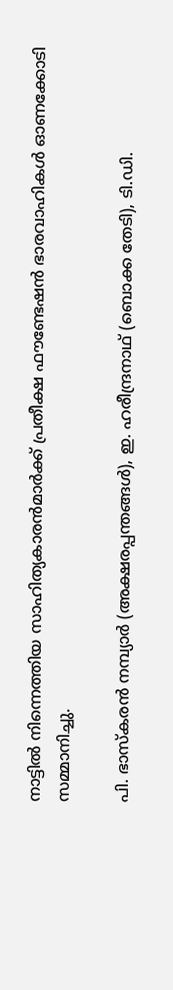നാട്ടിൽ നിന്നെത്തിയ സാഹിത്യകാരൻമാർക്ക് പ്രതീക്ഷ ഫൗണ്ടേഷൻ ഭാരവാഹികൾ ഓണക്കോടി സമ്മാനിച്ചു.

പി. ഭാസ്കരൻ നമ്പ്യാർ (അക്ഷരപ്പന്തങ്ങൾ), ഇ. ഹരീന്ദ്രനാഥ് (ബൊക്ക തേടി), ടി.ഡി.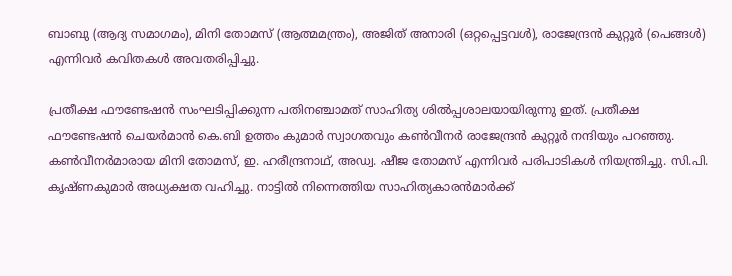ബാബു (ആദ്യ സമാഗമം), മിനി തോമസ് (ആത്മമന്ത്രം), അജിത് അനാരി (ഒറ്റപ്പെട്ടവൾ), രാജേന്ദ്രൻ കുറ്റൂർ (പെങ്ങൾ) എന്നിവർ കവിതകൾ അവതരിപ്പിച്ചു.

പ്രതീക്ഷ ഫൗണ്ടേഷൻ സംഘടിപ്പിക്കുന്ന പതിനഞ്ചാമത് സാഹിത്യ ശിൽപ്പശാലയായിരുന്നു ഇത്. പ്രതീക്ഷ ഫൗണ്ടേഷൻ ചെയർമാൻ കെ.ബി ഉത്തം കുമാർ സ്വാഗതവും കൺവീനർ രാജേന്ദ്രൻ കുറ്റൂർ നന്ദിയും പറഞ്ഞു. കൺവീനർമാരായ മിനി തോമസ്, ഇ. ഹരീന്ദ്രനാഥ്, അഡ്വ. ഷീജ തോമസ് എന്നിവർ പരിപാടികൾ നിയന്ത്രിച്ചു. സി.പി. കൃഷ്ണകുമാർ അധ്യക്ഷത വഹിച്ചു. നാട്ടിൽ നിന്നെത്തിയ സാഹിത്യകാരൻമാർക്ക്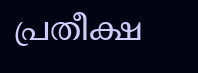പ്രതീക്ഷ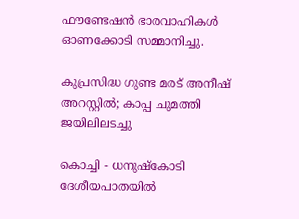ഫൗണ്ടേഷൻ ഭാരവാഹികൾ ഓണക്കോടി സമ്മാനിച്ചു.

കുപ്രസിദ്ധ ഗുണ്ട മരട് അനീഷ് അറസ്റ്റിൽ; കാപ്പ ചുമത്തി ജയിലിലടച്ചു

കൊച്ചി - ധനുഷ്കോടി ദേശീയപാതയിൽ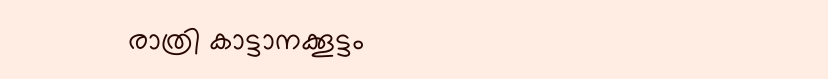രാത്രി കാട്ടാനക്കൂട്ടം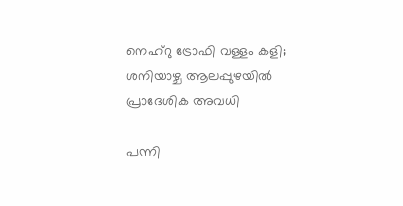നെഹ്റു ട്രോഫി വള്ളം കളി; ശനിയാഴ്ച ആലപ്പുഴയിൽ പ്രാദേശിക അവധി

പന്നി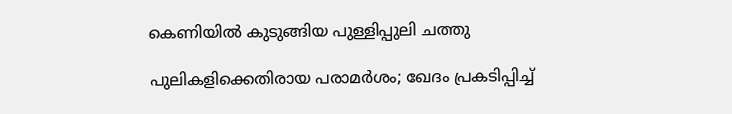കെണിയിൽ കുടുങ്ങിയ പുള്ളിപ്പുലി ചത്തു

പുലികളിക്കെതിരായ പരാമര്‍ശം; ഖേദം പ്രകടിപ്പിച്ച്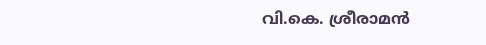വി.കെ. ശ്രീരാമൻ